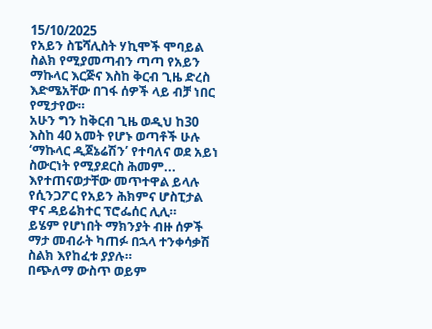15/10/2025
የአይን ስፔሻሊስት ሃኪሞች ሞባይል ስልክ የሚያመጣብን ጣጣ የአይን ማኩላር እርጅና እስከ ቅርብ ጊዜ ድረስ እድሜአቸው በገፋ ሰዎች ላይ ብቻ ነበር የሚታየው።
አሁን ግን ከቅርብ ጊዜ ወዲህ ከ30 እስከ 40 አመት የሆኑ ወጣቶች ሁሉ ‘ማኩላር ዲጀኔሬሽን’ የተባለና ወደ አይነ ስውርነት የሚያደርስ ሕመም...
እየተጠናወታቸው መጥተዋል ይላሉ የሲንጋፖር የአይን ሕክምና ሆስፒታል ዋና ዳይሬክተር ፕሮፌሰር ሊሊ።
ይሄም የሆነበት ማክንያት ብዙ ሰዎች ማታ መብራት ካጠፉ በኋላ ተንቀሳቃሽ ስልክ እየከፈቱ ያያሉ።
በጭለማ ውስጥ ወይም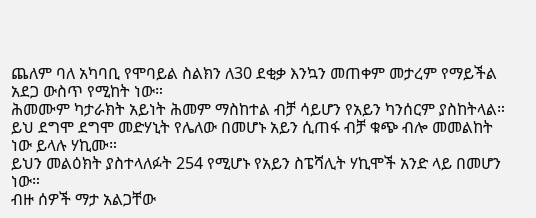ጨለም ባለ አካባቢ የሞባይል ስልክን ለ30 ደቂቃ እንኳን መጠቀም መታረም የማይችል አደጋ ውስጥ የሚከት ነው።
ሕመሙም ካታራክት አይነት ሕመም ማስከተል ብቻ ሳይሆን የአይን ካንሰርም ያስከትላል።
ይህ ደግሞ ደግሞ መድሃኒት የሌለው በመሆኑ አይን ሲጠፋ ብቻ ቁጭ ብሎ መመልከት ነው ይላሉ ሃኪሙ።
ይህን መልዕክት ያስተላለፉት 254 የሚሆኑ የአይን ስፔሻሊት ሃኪሞች አንድ ላይ በመሆን ነው።
ብዙ ሰዎች ማታ አልጋቸው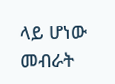ላይ ሆነው መብራት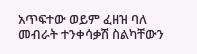አጥፍተው ወይም ፈዘዝ ባለ መብራት ተንቀሳቃሽ ስልካቸውን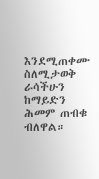እንደሚጠቀሙ ስለሚታወቅ ራሳችሁን ከማይድን ሕመም ጠብቁ ብለዋል።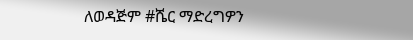ለወዳጅም #ሼር ማድረግዎን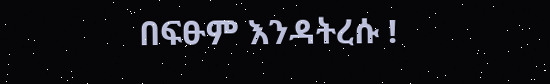በፍፁም እንዳትረሱ !